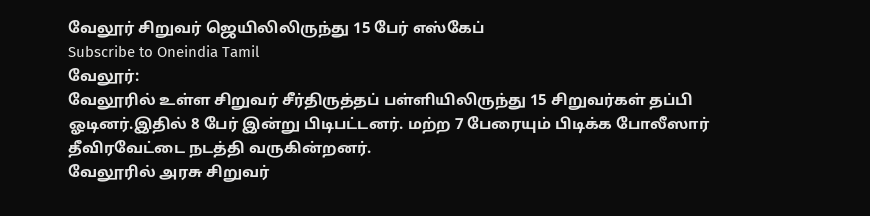வேலூர் சிறுவர் ஜெயிலிலிருந்து 15 பேர் எஸ்கேப்
Subscribe to Oneindia Tamil
வேலூர்:
வேலூரில் உள்ள சிறுவர் சீர்திருத்தப் பள்ளியிலிருந்து 15 சிறுவர்கள் தப்பி ஓடினர்.இதில் 8 பேர் இன்று பிடிபட்டனர். மற்ற 7 பேரையும் பிடிக்க போலீஸார் தீவிரவேட்டை நடத்தி வருகின்றனர்.
வேலூரில் அரசு சிறுவர்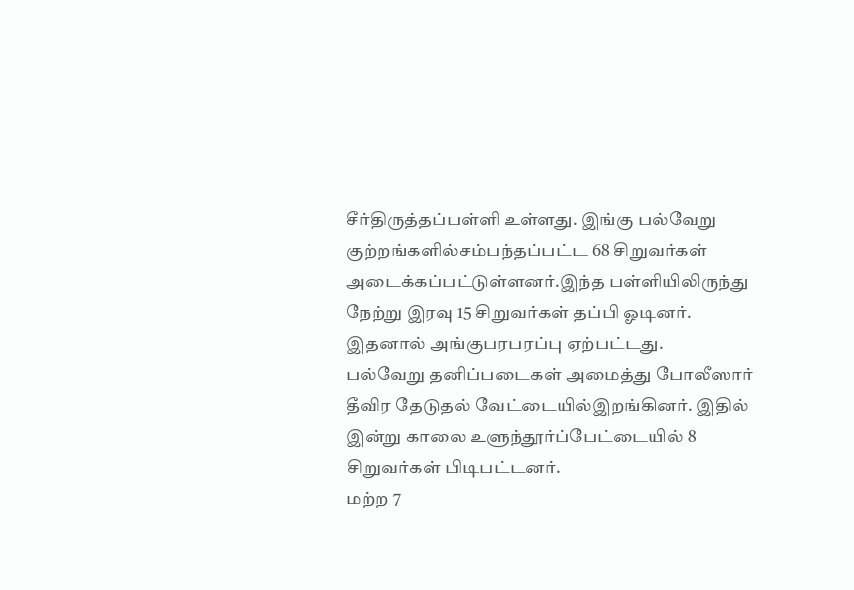சீர்திருத்தப்பள்ளி உள்ளது. இங்கு பல்வேறு குற்றங்களில்சம்பந்தப்பட்ட 68 சிறுவர்கள் அடைக்கப்பட்டுள்ளனர்.இந்த பள்ளியிலிருந்து நேற்று இரவு 15 சிறுவர்கள் தப்பி ஓடினர். இதனால் அங்குபரபரப்பு ஏற்பட்டது.
பல்வேறு தனிப்படைகள் அமைத்து போலீஸார் தீவிர தேடுதல் வேட்டையில்இறங்கினர். இதில் இன்று காலை உளுந்தூர்ப்பேட்டையில் 8 சிறுவர்கள் பிடிபட்டனர்.
மற்ற 7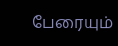பேரையும்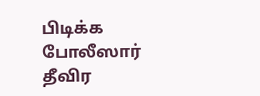பிடிக்க போலீஸார் தீவிர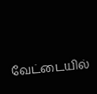வேட்டையில்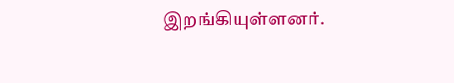இறங்கியுள்ளனர்.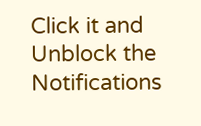Click it and Unblock the Notifications